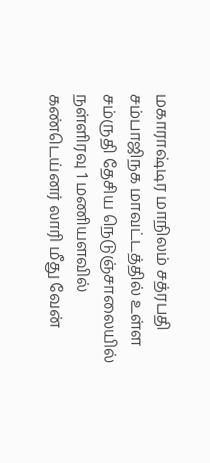மகாராஷ்டிர மாநிலம் சத்ரபதி சம்பாஜிநக மாவட்டத்தில் உள்ள சம்ருதி தேசிய நெடுஞ்சாலையில் நள்ளிரவு 1 மணியளவில் கண்டெய்னர் லாரி மீது வேன்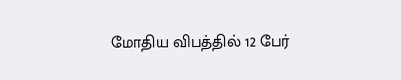மோதிய விபத்தில் 12 பேர்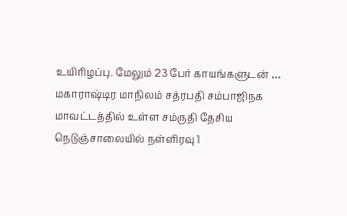உயிரிழப்பு. மேலும் 23 பேர் காயங்களுடன் …
மகாராஷ்டிர மாநிலம் சத்ரபதி சம்பாஜிநக மாவட்டத்தில் உள்ள சம்ருதி தேசிய நெடுஞ்சாலையில் நள்ளிரவு 1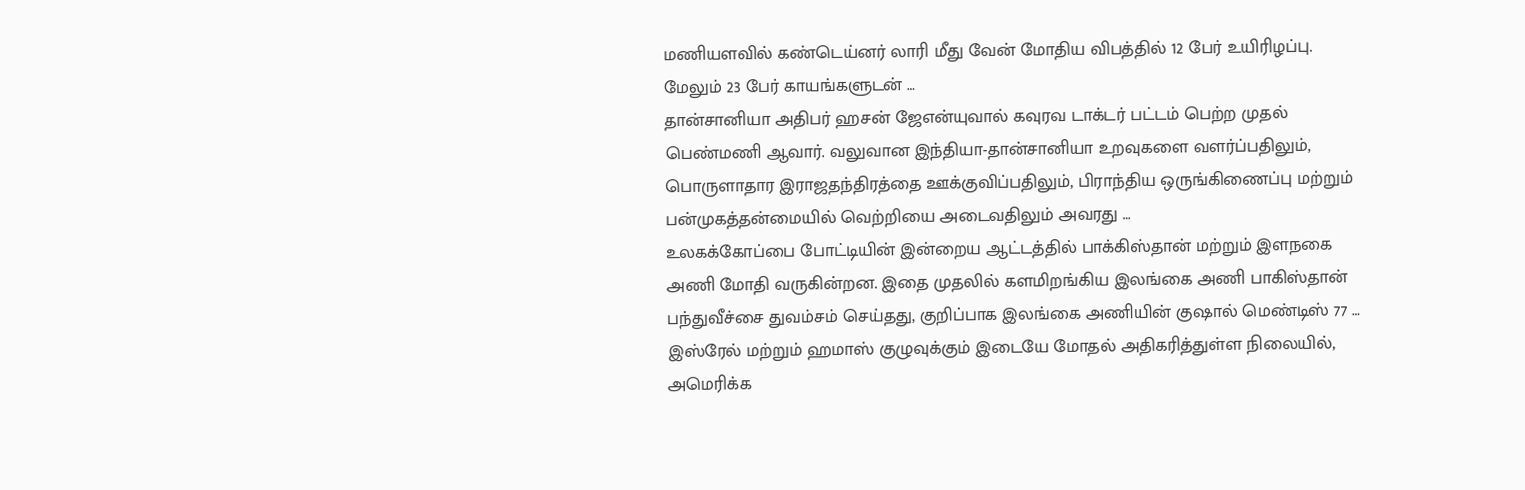மணியளவில் கண்டெய்னர் லாரி மீது வேன் மோதிய விபத்தில் 12 பேர் உயிரிழப்பு. மேலும் 23 பேர் காயங்களுடன் …
தான்சானியா அதிபர் ஹசன் ஜேஎன்யுவால் கவுரவ டாக்டர் பட்டம் பெற்ற முதல் பெண்மணி ஆவார். வலுவான இந்தியா-தான்சானியா உறவுகளை வளர்ப்பதிலும், பொருளாதார இராஜதந்திரத்தை ஊக்குவிப்பதிலும், பிராந்திய ஒருங்கிணைப்பு மற்றும் பன்முகத்தன்மையில் வெற்றியை அடைவதிலும் அவரது …
உலகக்கோப்பை போட்டியின் இன்றைய ஆட்டத்தில் பாக்கிஸ்தான் மற்றும் இளநகை அணி மோதி வருகின்றன. இதை முதலில் களமிறங்கிய இலங்கை அணி பாகிஸ்தான் பந்துவீச்சை துவம்சம் செய்தது, குறிப்பாக இலங்கை அணியின் குஷால் மெண்டிஸ் 77 …
இஸ்ரேல் மற்றும் ஹமாஸ் குழுவுக்கும் இடையே மோதல் அதிகரித்துள்ள நிலையில், அமெரிக்க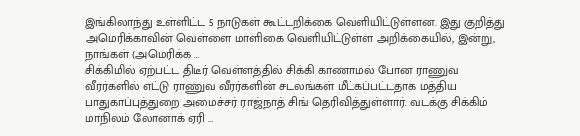இங்கிலாந்து உள்ளிட்ட 5 நாடுகள் கூட்டறிக்கை வெளியிட்டுள்ளன. இது குறித்து அமெரிக்காவின் வெள்ளை மாளிகை வெளியிட்டுள்ள அறிக்கையில், இன்று, நாங்கள் (அமெரிக்க …
சிக்கிமில் ஏற்பட்ட திடீர் வெள்ளத்தில் சிக்கி காணாமல் போன ராணுவ வீரர்களில் எட்டு ராணுவ வீரர்களின் சடலங்கள் மீட்கப்பட்டதாக மத்திய பாதுகாப்புத்துறை அமைச்சர் ராஜ்நாத் சிங் தெரிவித்துள்ளார். வடக்கு சிக்கிம் மாநிலம் லோனாக் ஏரி …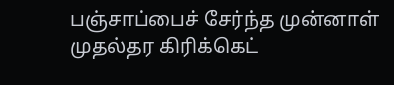பஞ்சாப்பைச் சேர்ந்த முன்னாள் முதல்தர கிரிக்கெட்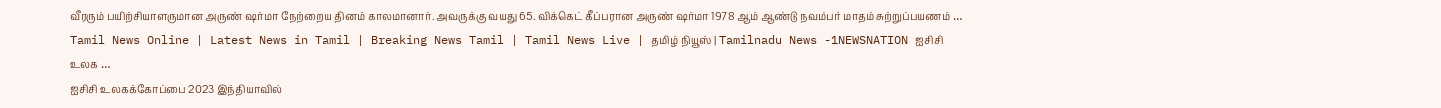வீரரும் பயிற்சியாளருமான அருண் ஷர்மா நேற்றைய தினம் காலமானார். அவருக்கு வயது 65. விக்கெட் கீப்பரான அருண் ஷர்மா 1978 ஆம் ஆண்டு நவம்பர் மாதம் சுற்றுப்பயணம் …
Tamil News Online | Latest News in Tamil | Breaking News Tamil | Tamil News Live | தமிழ் நியூஸ் | Tamilnadu News -1NEWSNATION ஐசிசி உலக …
ஐசிசி உலகக்கோப்பை 2023 இந்தியாவில்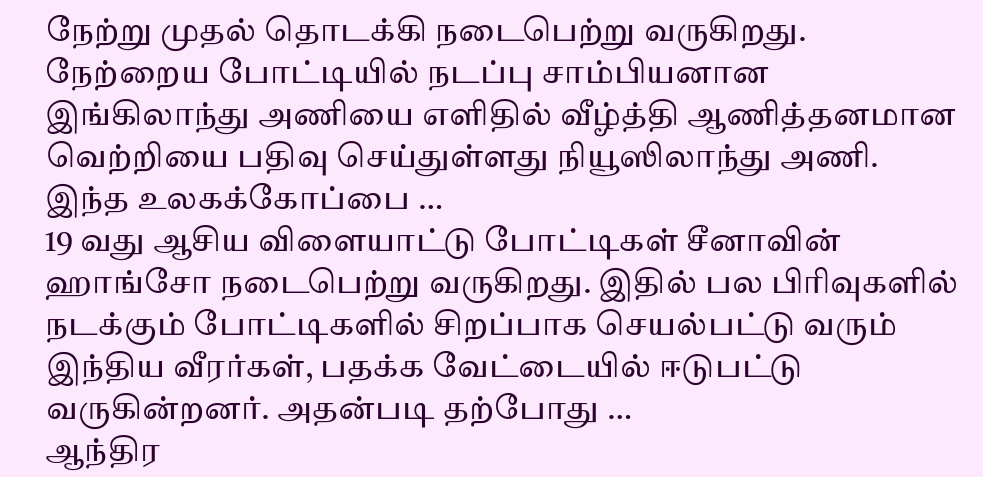நேற்று முதல் தொடக்கி நடைபெற்று வருகிறது. நேற்றைய போட்டியில் நடப்பு சாம்பியனான இங்கிலாந்து அணியை எளிதில் வீழ்த்தி ஆணித்தனமான வெற்றியை பதிவு செய்துள்ளது நியூஸிலாந்து அணி. இந்த உலகக்கோப்பை …
19 வது ஆசிய விளையாட்டு போட்டிகள் சீனாவின் ஹாங்சோ நடைபெற்று வருகிறது. இதில் பல பிரிவுகளில் நடக்கும் போட்டிகளில் சிறப்பாக செயல்பட்டு வரும் இந்திய வீரர்கள், பதக்க வேட்டையில் ஈடுபட்டு வருகின்றனர். அதன்படி தற்போது …
ஆந்திர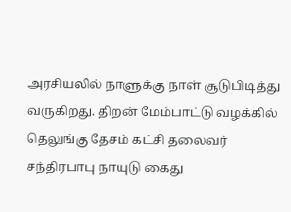அரசியலில் நாளுக்கு நாள் சூடுபிடித்து வருகிறது. திறன் மேம்பாட்டு வழக்கில் தெலுங்கு தேசம் கட்சி தலைவர் சந்திரபாபு நாயுடு கைது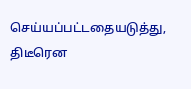செய்யப்பட்டதையடுத்து, திடீரென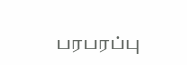பரபரப்பு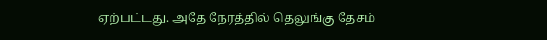ஏற்பட்டது. அதே நேரத்தில் தெலுங்கு தேசம்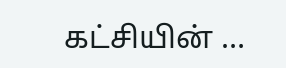கட்சியின் …